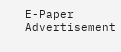E-Paper
Advertisement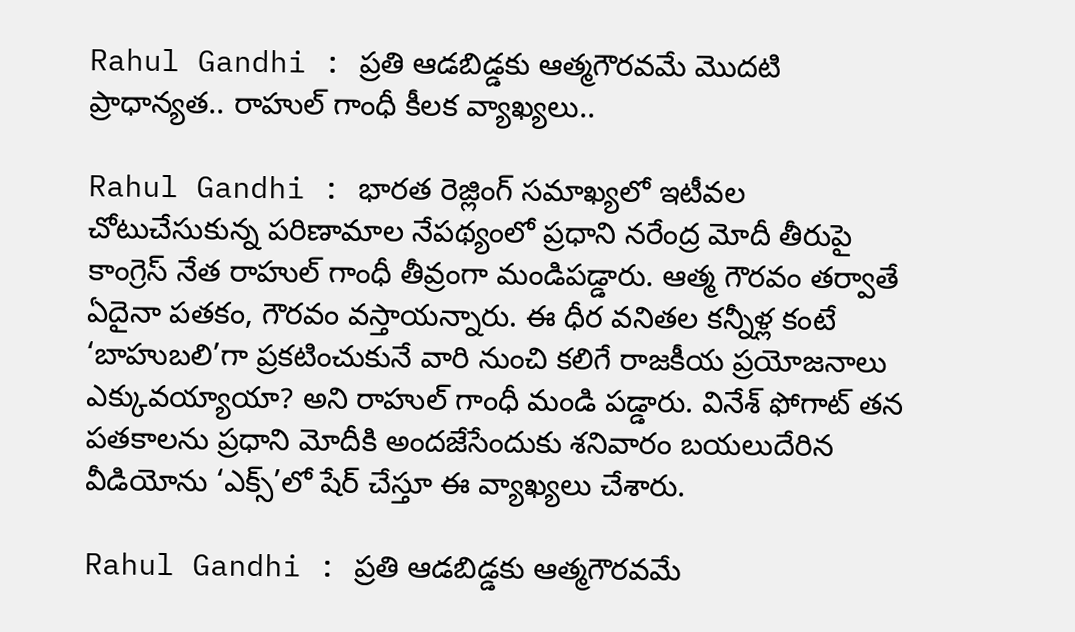Rahul Gandhi : ప్రతి ఆడబిడ్డకు ఆత్మగౌరవమే మొదటి ప్రాధాన్యత.. రాహుల్ గాంధీ కీలక వ్యాఖ్యలు..

Rahul Gandhi : భారత రెజ్లింగ్‌ సమాఖ్యలో ఇటీవల చోటుచేసుకున్న పరిణామాల నేపథ్యంలో ప్రధాని నరేంద్ర మోదీ తీరుపై కాంగ్రెస్‌ నేత రాహుల్‌ గాంధీ తీవ్రంగా మండిపడ్డారు. ఆత్మ గౌరవం తర్వాతే ఏదైనా పతకం, గౌరవం వస్తాయన్నారు. ఈ ధీర వనితల కన్నీళ్ల కంటే ‘బాహుబలి’గా ప్రకటించుకునే వారి నుంచి కలిగే రాజకీయ ప్రయోజనాలు ఎక్కువయ్యాయా? అని రాహుల్ గాంధీ మండి పడ్డారు. వినేశ్ ఫోగాట్ తన పతకాలను ప్రధాని మోదీకి అందజేసేందుకు శనివారం బయలుదేరిన వీడియోను ‘ఎక్స్‌’లో షేర్‌ చేస్తూ ఈ వ్యాఖ్యలు చేశారు.

Rahul Gandhi : ప్రతి ఆడబిడ్డకు ఆత్మగౌరవమే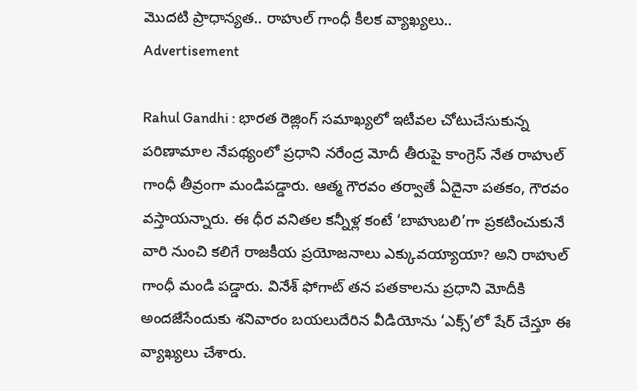మొదటి ప్రాధాన్యత.. రాహుల్ గాంధీ కీలక వ్యాఖ్యలు..
Advertisement

Rahul Gandhi : భారత రెజ్లింగ్‌ సమాఖ్యలో ఇటీవల చోటుచేసుకున్న పరిణామాల నేపథ్యంలో ప్రధాని నరేంద్ర మోదీ తీరుపై కాంగ్రెస్‌ నేత రాహుల్‌ గాంధీ తీవ్రంగా మండిపడ్డారు. ఆత్మ గౌరవం తర్వాతే ఏదైనా పతకం, గౌరవం వస్తాయన్నారు. ఈ ధీర వనితల కన్నీళ్ల కంటే ‘బాహుబలి’గా ప్రకటించుకునే వారి నుంచి కలిగే రాజకీయ ప్రయోజనాలు ఎక్కువయ్యాయా? అని రాహుల్ గాంధీ మండి పడ్డారు. వినేశ్ ఫోగాట్ తన పతకాలను ప్రధాని మోదీకి అందజేసేందుకు శనివారం బయలుదేరిన వీడియోను ‘ఎక్స్‌’లో షేర్‌ చేస్తూ ఈ వ్యాఖ్యలు చేశారు.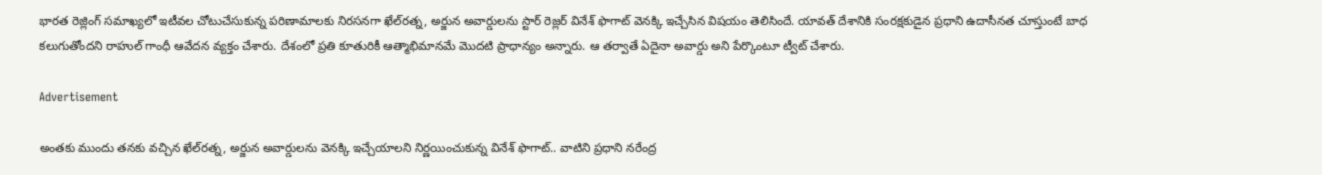భారత రెజ్లింగ్‌ సమాఖ్యలో ఇటీవల చోటుచేసుకున్న పరిణామాలకు నిరసనగా ఖేల్‌రత్న, అర్జున అవార్డులను స్టార్‌ రెజ్లర్‌ వినేశ్‌ ఫొగాట్‌ వెనక్కి ఇచ్చేసిన విషయం తెలిసిందే. యావత్‌ దేశానికి సంరక్షకుడైన ప్రధాని ఉదాసీనత చూస్తుంటే బాధ కలుగుతోందని రాహుల్ గాంధీ ఆవేదన వ్యక్తం చేశారు. దేశంలో ప్రతి కూతురికీ ఆత్మాభిమానమే మొదటి ప్రాధాన్యం అన్నారు. ఆ తర్వాతే ఏదైనా అవార్డు అని పేర్కొంటూ ట్వీట్‌ చేశారు.

Advertisement

అంతకు ముందు తనకు వచ్చిన ఖేల్‌రత్న, అర్జున అవార్డులను వెనక్కి ఇచ్చేయాలని నిర్ణయించుకున్న వినేశ్‌ ఫొగాట్‌.. వాటిని ప్రధాని నరేంద్ర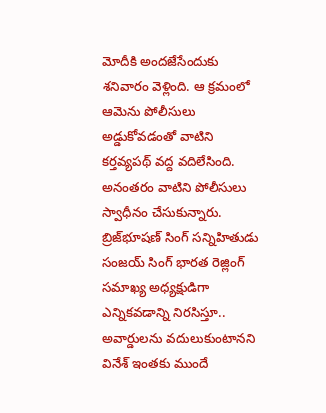మోదీకి అందజేసేందుకు శనివారం వెళ్లింది. ఆ క్రమంలో ఆమెను పోలీసులు అడ్డుకోవడంతో వాటిని కర్తవ్యపథ్‌ వద్ద వదిలేసింది. అనంతరం వాటిని పోలీసులు స్వాధీనం చేసుకున్నారు. బ్రిజ్‌భూషణ్‌ సింగ్‌ సన్నిహితుడు సంజయ్‌ సింగ్‌ భారత రెజ్లింగ్‌ సమాఖ్య అధ్యక్షుడిగా ఎన్నికవడాన్ని నిరసిస్తూ.. అవార్డులను వదులుకుంటానని వినేశ్‌ ఇంతకు ముందే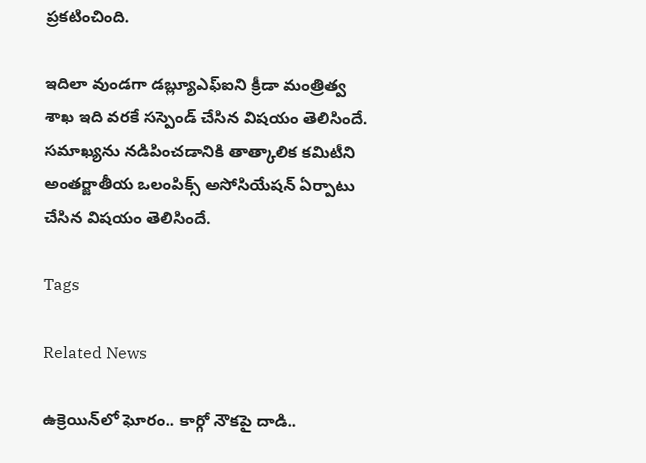ప్రకటించింది.

ఇదిలా వుండగా డబ్ల్యూఎఫ్‌ఐని క్రీడా మంత్రిత్వ శాఖ ఇది వరకే సస్పెండ్‌ చేసిన విషయం తెలిసిందే. సమాఖ్యను నడిపించడానికి తాత్కాలిక కమిటీని అంతర్జాతీయ ఒలంపిక్స్ అసోసియేషన్ ఏర్పాటు చేసిన విషయం తెలిసిందే.

Tags

Related News

ఉక్రెయిన్‌లో ఘోరం.. కార్గో నౌకపై దాడి..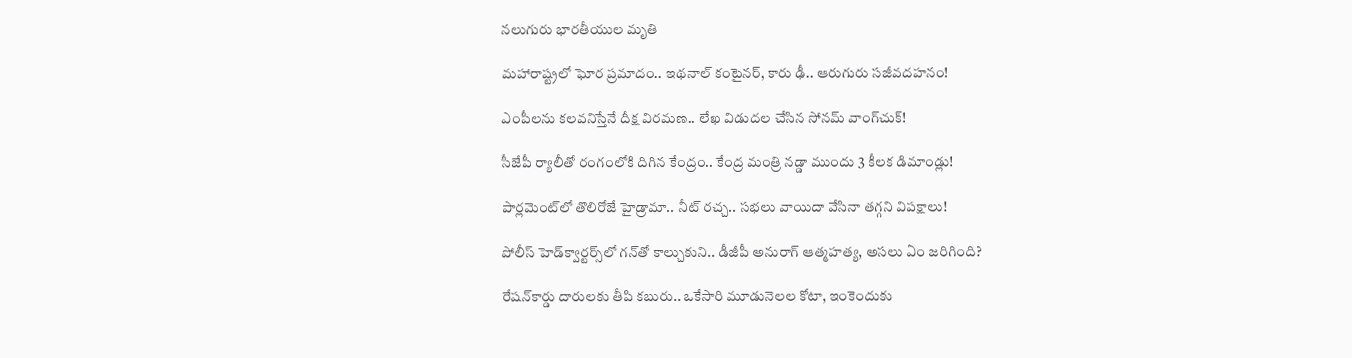నలుగురు భారతీయుల మృతి

మహారాష్ట్రలో ఘోర ప్రమాదం.. ఇథనాల్ కంటైనర్, కారు ఢీ.. ఆరుగురు సజీవదహనం!

ఎంపీలను కలవనిస్తేనే దీక్ష విరమణ.. లేఖ విడుదల చేసిన సోనమ్ వాంగ్‌చుక్!

సీజేపీ ర్యాలీతో రంగంలోకి దిగిన కేంద్రం.. కేంద్ర మంత్రి నడ్డా ముందు 3 కీలక డిమాండ్లు!

పార్లమెంట్‌లో తొలిరోజే హైడ్రామా.. నీట్ రచ్చ.. సభలు వాయిదా వేసినా తగ్గని విపక్షాలు!

పోలీస్ హెడ్‌క్వార్టర్స్‌లో గన్‌తో కాల్చుకుని.. డీజీపీ అనురాగ్‌ ఆత్మహత్య, అసలు ఏం జరిగింది?

రేషన్‌కార్డు దారులకు తీపి కబురు.. ఒకేసారి మూడునెలల కోటా, ఇంకెందుకు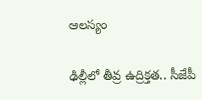ఆలస్యం

ఢిల్లీలో తీవ్ర ఉద్రిక్తత.. సీజేపీ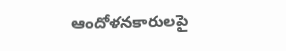ఆందోళనకారులపై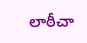లాఠీచా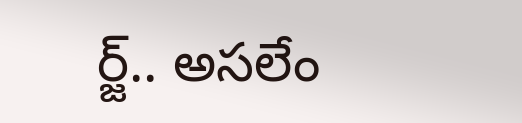ర్జ్.. అసలేం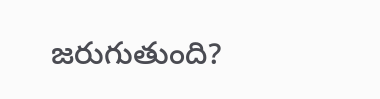జరుగుతుంది?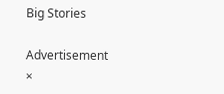Big Stories

Advertisement
×